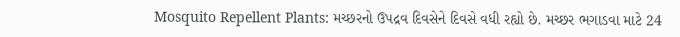Mosquito Repellent Plants: મચ્છરનો ઉપદ્રવ દિવસેને દિવસે વધી રહ્યો છે. મચ્છર ભગાડવા માટે 24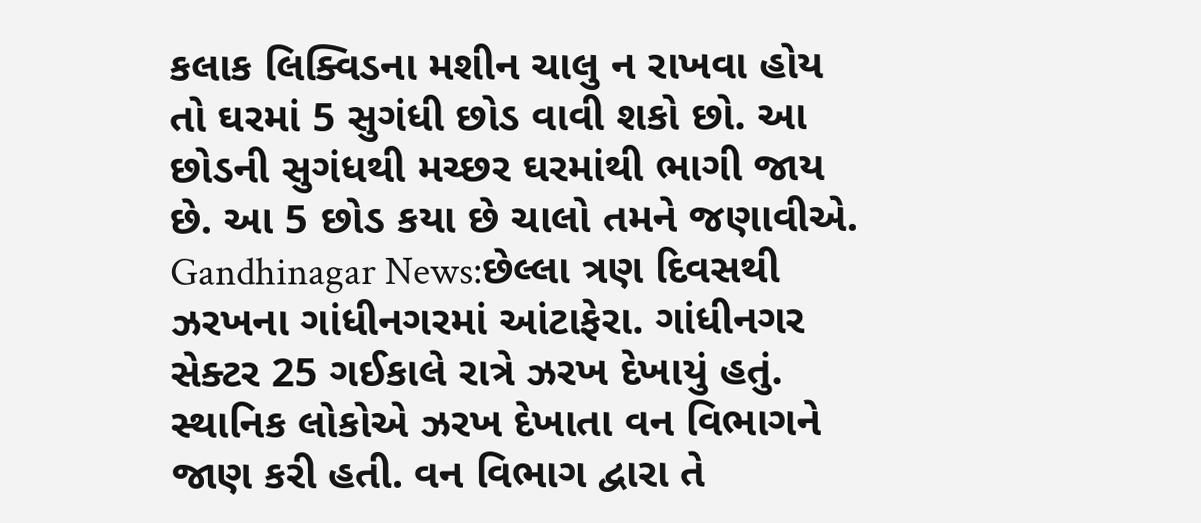કલાક લિક્વિડના મશીન ચાલુ ન રાખવા હોય તો ઘરમાં 5 સુગંધી છોડ વાવી શકો છો. આ છોડની સુગંધથી મચ્છર ઘરમાંથી ભાગી જાય છે. આ 5 છોડ કયા છે ચાલો તમને જણાવીએ.
Gandhinagar News:છેલ્લા ત્રણ દિવસથી ઝરખના ગાંધીનગરમાં આંટાફેરા. ગાંધીનગર સેક્ટર 25 ગઈકાલે રાત્રે ઝરખ દેખાયું હતું. સ્થાનિક લોકોએ ઝરખ દેખાતા વન વિભાગને જાણ કરી હતી. વન વિભાગ દ્વારા તે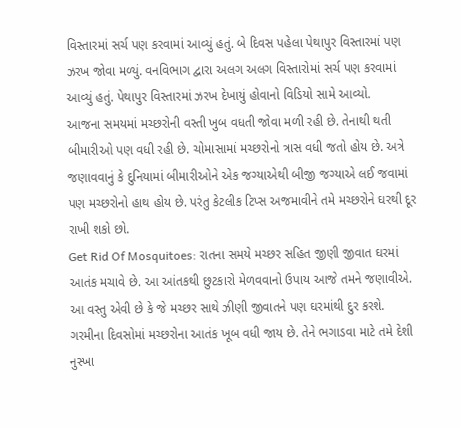વિસ્તારમાં સર્ચ પણ કરવામાં આવ્યું હતું. બે દિવસ પહેલા પેથાપુર વિસ્તારમાં પણ ઝરખ જોવા મળ્યું. વનવિભાગ દ્વારા અલગ અલગ વિસ્તારોમાં સર્ચ પણ કરવામાં આવ્યું હતું. પેથાપુર વિસ્તારમાં ઝરખ દેખાયું હોવાનો વિડિયો સામે આવ્યો.
આજના સમયમાં મચ્છરોની વસ્તી ખુબ વધતી જોવા મળી રહી છે. તેનાથી થતી બીમારીઓ પણ વધી રહી છે. ચોમાસામાં મચ્છરોનો ત્રાસ વધી જતો હોય છે. અત્રે જણાવવાનું કે દુનિયામાં બીમારીઓને એક જગ્યાએથી બીજી જગ્યાએ લઈ જવામાં પણ મચ્છરોનો હાથ હોય છે. પરંતુ કેટલીક ટિપ્સ અજમાવીને તમે મચ્છરોને ઘરથી દૂર રાખી શકો છો.
Get Rid Of Mosquitoes: રાતના સમયે મચ્છર સહિત જીણી જીવાત ઘરમાં આતંક મચાવે છે. આ આંતકથી છુટકારો મેળવવાનો ઉપાય આજે તમને જણાવીએ. આ વસ્તુ એવી છે કે જે મચ્છર સાથે ઝીણી જીવાતને પણ ઘરમાંથી દુર કરશે.
ગરમીના દિવસોમાં મચ્છરોના આતંક ખૂબ વધી જાય છે. તેને ભગાડવા માટે તમે દેશી નુસ્ખા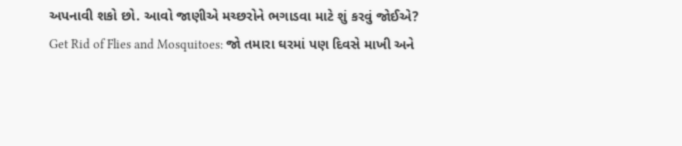અપનાવી શકો છો. આવો જાણીએ મચ્છરોને ભગાડવા માટે શું કરવું જોઈએ?
Get Rid of Flies and Mosquitoes: જો તમારા ઘરમાં પણ દિવસે માખી અને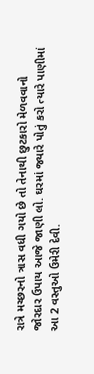રાત્રે મચ્છરનો ત્રાસ વધી ગયો છે તો તેનાથી છુટકારો મેળવવાનો જોરદાર ઉપાય આજે જાણી લો. ઘરમાં જ્યારે પોતું કરો ત્યારે પાણીમાં આ 2 વસ્તુઓ ઉમેરી દેવી.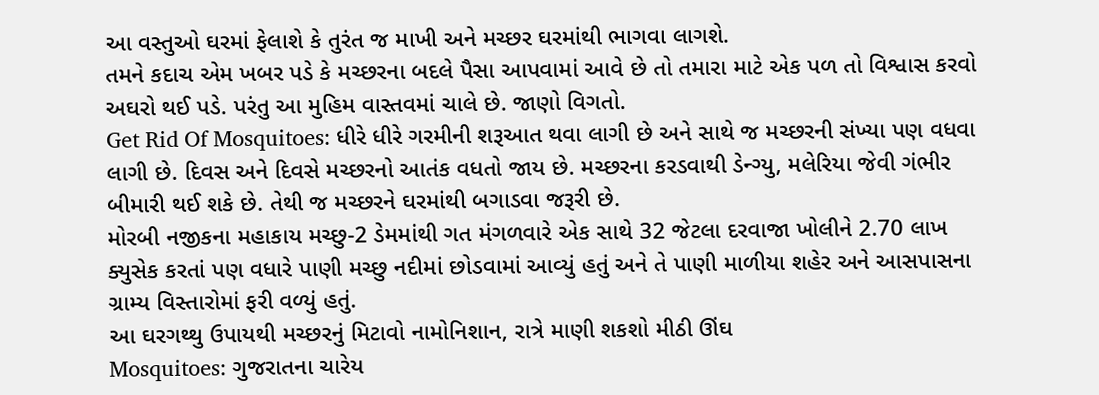આ વસ્તુઓ ઘરમાં ફેલાશે કે તુરંત જ માખી અને મચ્છર ઘરમાંથી ભાગવા લાગશે.
તમને કદાચ એમ ખબર પડે કે મચ્છરના બદલે પૈસા આપવામાં આવે છે તો તમારા માટે એક પળ તો વિશ્વાસ કરવો અઘરો થઈ પડે. પરંતુ આ મુહિમ વાસ્તવમાં ચાલે છે. જાણો વિગતો.
Get Rid Of Mosquitoes: ધીરે ધીરે ગરમીની શરૂઆત થવા લાગી છે અને સાથે જ મચ્છરની સંખ્યા પણ વધવા લાગી છે. દિવસ અને દિવસે મચ્છરનો આતંક વધતો જાય છે. મચ્છરના કરડવાથી ડેન્ગ્યુ, મલેરિયા જેવી ગંભીર બીમારી થઈ શકે છે. તેથી જ મચ્છરને ઘરમાંથી બગાડવા જરૂરી છે.
મોરબી નજીકના મહાકાય મચ્છુ-2 ડેમમાંથી ગત મંગળવારે એક સાથે 32 જેટલા દરવાજા ખોલીને 2.70 લાખ ક્યુસેક કરતાં પણ વધારે પાણી મચ્છુ નદીમાં છોડવામાં આવ્યું હતું અને તે પાણી માળીયા શહેર અને આસપાસના ગ્રામ્ય વિસ્તારોમાં ફરી વળ્યું હતું.
આ ઘરગથ્થુ ઉપાયથી મચ્છરનું મિટાવો નામોનિશાન, રાત્રે માણી શકશો મીઠી ઊંઘ
Mosquitoes: ગુજરાતના ચારેય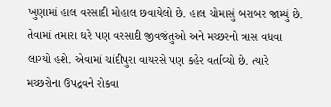ખુણામાં હાલ વરસાદી મોહાલ છવાયેલો છે. હાલ ચોમાસું બરાબર જામ્યું છે. તેવામાં તમારા ઘરે પણ વરસાદી જીવજંતુઓ અને મચ્છરનો ત્રાસ વધવા લાગ્યો હશે. એવામાં ચાંદીપુરા વાયરસે પણ કહેર વર્તાવ્યો છે. ત્યારે મચ્છરોના ઉપદ્રવને રોકવા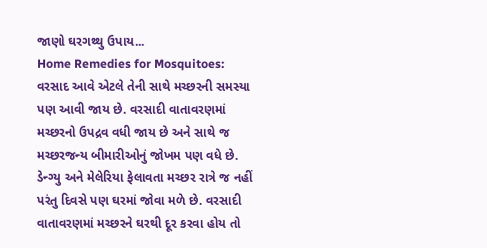જાણો ઘરગથ્થુ ઉપાય...
Home Remedies for Mosquitoes: વરસાદ આવે એટલે તેની સાથે મચ્છરની સમસ્યા પણ આવી જાય છે. વરસાદી વાતાવરણમાં મચ્છરનો ઉપદ્રવ વધી જાય છે અને સાથે જ મચ્છરજન્ય બીમારીઓનું જોખમ પણ વધે છે. ડેન્ગ્યુ અને મેલેરિયા ફેલાવતા મચ્છર રાત્રે જ નહીં પરંતુ દિવસે પણ ઘરમાં જોવા મળે છે. વરસાદી વાતાવરણમાં મચ્છરને ઘરથી દૂર કરવા હોય તો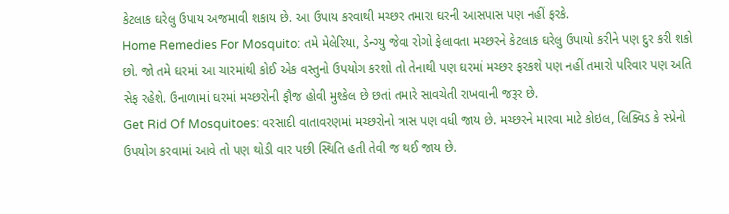કેટલાક ઘરેલુ ઉપાય અજમાવી શકાય છે. આ ઉપાય કરવાથી મચ્છર તમારા ઘરની આસપાસ પણ નહીં ફરકે.
Home Remedies For Mosquito: તમે મેલેરિયા, ડેન્ગ્યુ જેવા રોગો ફેલાવતા મચ્છરને કેટલાક ઘરેલુ ઉપાયો કરીને પણ દુર કરી શકો છો. જો તમે ઘરમાં આ ચારમાંથી કોઈ એક વસ્તુનો ઉપયોગ કરશો તો તેનાથી પણ ઘરમાં મચ્છર ફરકશે પણ નહીં તમારો પરિવાર પણ અતિ સેફ રહેશે. ઉનાળામાં ઘરમાં મચ્છરોની ફૌજ હોવી મુશ્કેલ છે છતાં તમારે સાવચેતી રાખવાની જરૂર છે.
Get Rid Of Mosquitoes: વરસાદી વાતાવરણમાં મચ્છરોનો ત્રાસ પણ વધી જાય છે. મચ્છરને મારવા માટે કોઇલ, લિક્વિડ કે સ્પ્રેનો ઉપયોગ કરવામાં આવે તો પણ થોડી વાર પછી સ્થિતિ હતી તેવી જ થઈ જાય છે.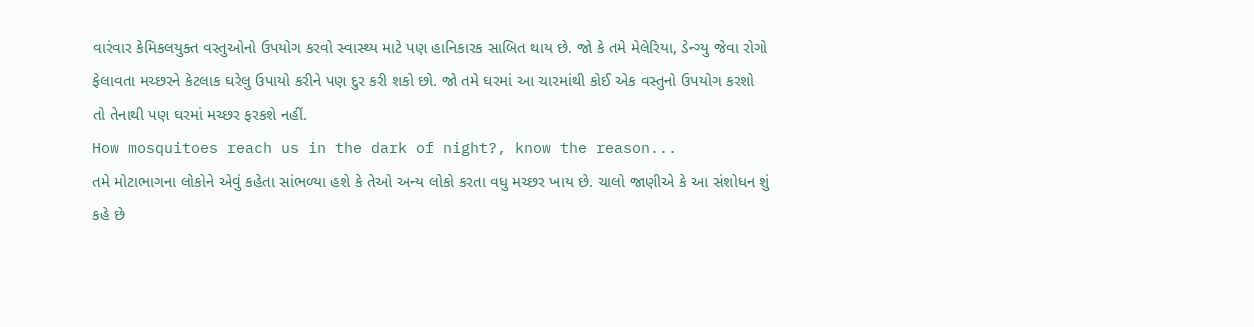વારંવાર કેમિકલયુક્ત વસ્તુઓનો ઉપયોગ કરવો સ્વાસ્થ્ય માટે પણ હાનિકારક સાબિત થાય છે. જો કે તમે મેલેરિયા, ડેન્ગ્યુ જેવા રોગો ફેલાવતા મચ્છરને કેટલાક ઘરેલુ ઉપાયો કરીને પણ દુર કરી શકો છો. જો તમે ઘરમાં આ ચારમાંથી કોઈ એક વસ્તુનો ઉપયોગ કરશો તો તેનાથી પણ ઘરમાં મચ્છર ફરકશે નહીં.
How mosquitoes reach us in the dark of night?, know the reason...
તમે મોટાભાગના લોકોને એવું કહેતા સાંભળ્યા હશે કે તેઓ અન્ય લોકો કરતા વધુ મચ્છર ખાય છે. ચાલો જાણીએ કે આ સંશોધન શું કહે છે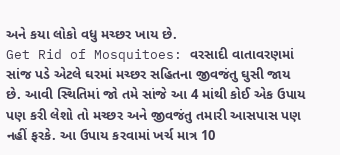અને કયા લોકો વધુ મચ્છર ખાય છે.
Get Rid of Mosquitoes: વરસાદી વાતાવરણમાં સાંજ પડે એટલે ઘરમાં મચ્છર સહિતના જીવજંતુ ઘુસી જાય છે. આવી સ્થિતિમાં જો તમે સાંજે આ 4 માંથી કોઈ એક ઉપાય પણ કરી લેશો તો મચ્છર અને જીવજંતુ તમારી આસપાસ પણ નહીં ફરકે. આ ઉપાય કરવામાં ખર્ચ માત્ર 10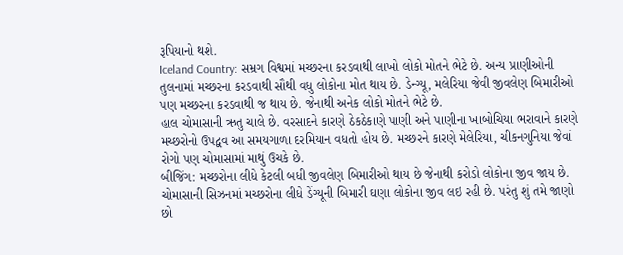રૂપિયાનો થશે.
Iceland Country: સમ્રગ વિશ્વમાં મચ્છરના કરડવાથી લાખો લોકો મોતને ભેટે છે. અન્ય પ્રાણીઓની તુલનામાં મચ્છરના કરડવાથી સૌથી વધુ લોકોના મોત થાય છે. ડેન્ગ્યૂ, મલેરિયા જેવી જીવલેણ બિમારીઓ પણ મચ્છરના કરડવાથી જ થાય છે. જેનાથી અનેક લોકો મોતને ભેટે છે.
હાલ ચોમાસાની ઋતુ ચાલે છે. વરસાદને કારણે ઠેકઠેકાણે પાણી અને પાણીના ખાબોચિયા ભરાવાને કારણે મચ્છરોનો ઉપદ્વવ આ સમયગાળા દરમિયાન વધતો હોય છે. મચ્છરને કારણે મેલેરિયા, ચીકનગુનિયા જેવાં રોગો પણ ચોમાસામાં માથું ઉચકે છે.
બીજિંગ: મચ્છરોના લીધે કેટલી બધી જીવલેણ બિમારીઓ થાય છે જેનાથી કરોડો લોકોના જીવ જાય છે. ચોમાસાની સિઝનમાં મચ્છરોના લીધે ડેંગ્યૂની બિમારી ઘણા લોકોના જીવ લઇ રહી છે. પરંતુ શું તમે જાણો છો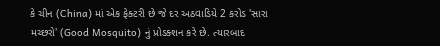કે ચીન (China) માં એક ફેક્ટરી છે જે દર અઠવાડિયે 2 કરોડ 'સારા મચ્છરો' (Good Mosquito) નું પ્રોડક્શન કરે છે. ત્યારબાદ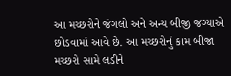આ મચ્છરોને જંગલો અને અન્ય બીજી જગ્યાએ છોડવામાં આવે છે. આ મચ્છરોનું કામ બીજા મચ્છરો સામે લડીને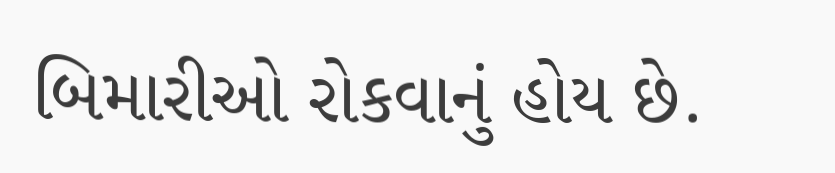બિમારીઓ રોકવાનું હોય છે.